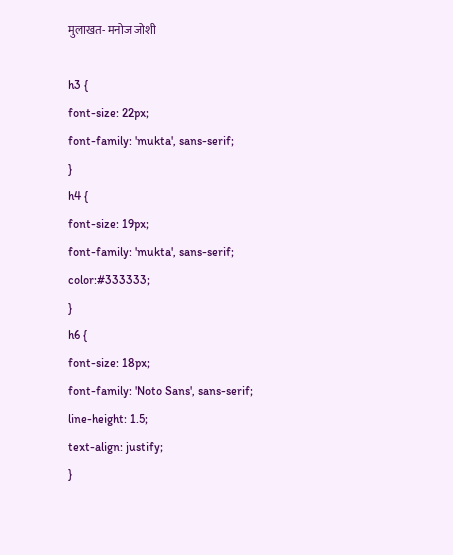मुलाखत- मनोज जोशी

h3 {
font-size: 22px;
font-family: 'mukta', sans-serif;
}
h4 {
font-size: 19px;
font-family: 'mukta', sans-serif;
color:#333333;
}
h6 {
font-size: 18px;
font-family: 'Noto Sans', sans-serif;
line-height: 1.5;
text-align: justify;
}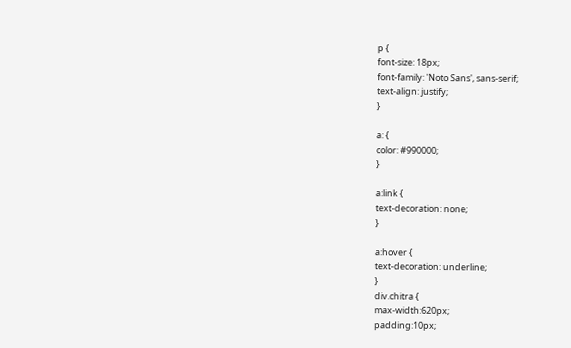p {
font-size: 18px;
font-family: 'Noto Sans', sans-serif;
text-align: justify;
}

a: {
color: #990000;
}

a:link {
text-decoration: none;
}

a:hover {
text-decoration: underline;
}
div.chitra {
max-width:620px;
padding:10px;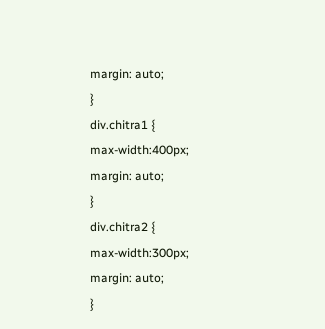margin: auto;
}
div.chitra1 {
max-width:400px;
margin: auto;
}
div.chitra2 {
max-width:300px;
margin: auto;
}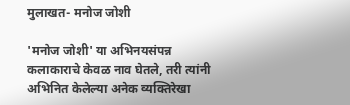मुलाखत- मनोज जोशी

'मनोज जोशी' या अभिनयसंपन्न कलाकाराचे केवळ नाव घेतले, तरी त्यांनी अभिनित केलेल्या अनेक व्यक्तिरेखा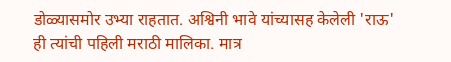डोळ्यासमोर उभ्या राहतात. अश्विनी भावे यांच्यासह केलेली 'राऊ' ही त्यांची पहिली मराठी मालिका. मात्र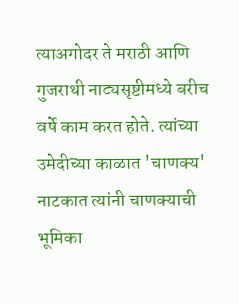त्याअगोदर ते मराठी आणि गुजराथी नाट्यसृष्टीमध्ये बरीच वर्षे काम करत होते. त्यांच्या उमेदीच्या काळात 'चाणक्य' नाटकात त्यांनी चाणक्याची भूमिका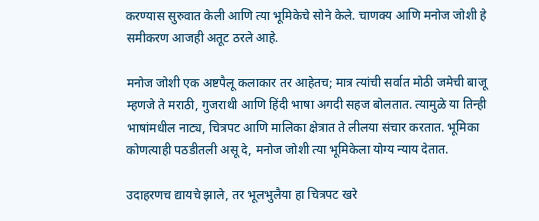करण्यास सुरुवात केली आणि त्या भूमिकेचे सोने केले. चाणक्य आणि मनोज जोशी हे समीकरण आजही अतूट ठरले आहे.

मनोज जोशी एक अष्टपैलू कलाकार तर आहेतच; मात्र त्यांची सर्वात मोठी जमेची बाजू म्हणजे ते मराठी, गुजराथी आणि हिंदी भाषा अगदी सहज बोलतात. त्यामुळे या तिन्ही भाषांमधील नाट्य, चित्रपट आणि मालिका क्षेत्रात ते लीलया संचार करतात. भूमिका कोणत्याही पठडीतली असू दे, मनोज जोशी त्या भूमिकेला योग्य न्याय देतात.

उदाहरणच द्यायचे झाले, तर भूलभुलैया हा चित्रपट खरे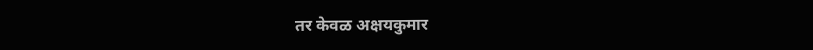तर केवळ अक्षयकुमार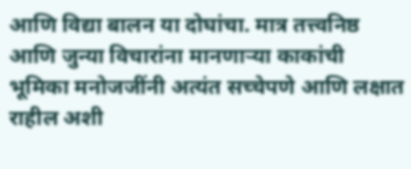आणि विद्या बालन या दोघांचा. मात्र तत्त्वनिष्ठ आणि जुन्या विचारांना मानणाऱ्या काकांची भूमिका मनोजजींनी अत्यंत सच्चेपणे आणि लक्षात राहील अशी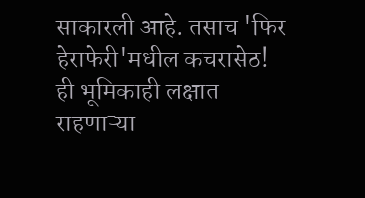साकारली आहे. तसाच 'फिर हेराफेरी'मधील कचरासेठ! ही भूमिकाही लक्षात राहणाऱ्या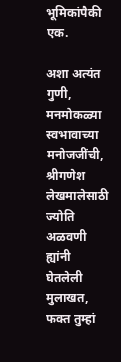भूमिकांपैकी एक.

अशा अत्यंत गुणी, मनमोकळ्या स्वभावाच्या मनोजजींची, श्रीगणेश लेखमालेसाठी ज्योति अळवणी ह्यांनी घेतलेली मुलाखत, फक्त तुम्हां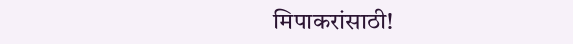मिपाकरांसाठी!